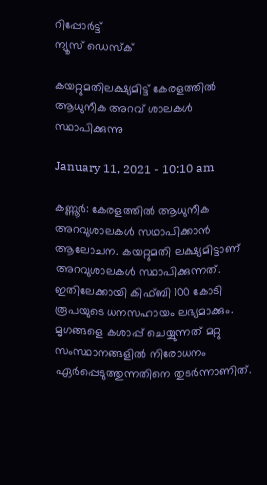റിപ്പോര്‍ട്ട്
ന്യൂസ് ഡെസ്ക്

കയറ്റുമതിലക്ഷ്യമിട്ട്‌ കേരളത്തില്‍ ആധുനീക അറവ്‌ ശാലകള്‍ സ്ഥാപിക്കുന്നു

January 11, 2021 - 10:10 am

കണ്ണൂര്‍: കേരളത്തില്‍ ആധുനീക അറവുശാലകള്‍ സഥാപിക്കാന്‍ ആലോചന. കയറ്റുമതി ലക്ഷ്യമിട്ടാണ്‌ അറവുശാലകള്‍ സ്ഥാപിക്കുന്നത്‌. ഇതിലേക്കായി കിഫ്‌ബി 100 കോടി രൂപയുടെ ധനസഹായം ലഭ്യമാക്കും. മൃഗങ്ങളെ കശാപ്പ്‌ ചെയ്യുന്നത്‌ മറ്റു സംസ്ഥാനങ്ങളില്‍ നിരോധനം ഏര്‍പ്പെടുത്തുന്നതിനെ തുടര്‍ന്നാണിത്.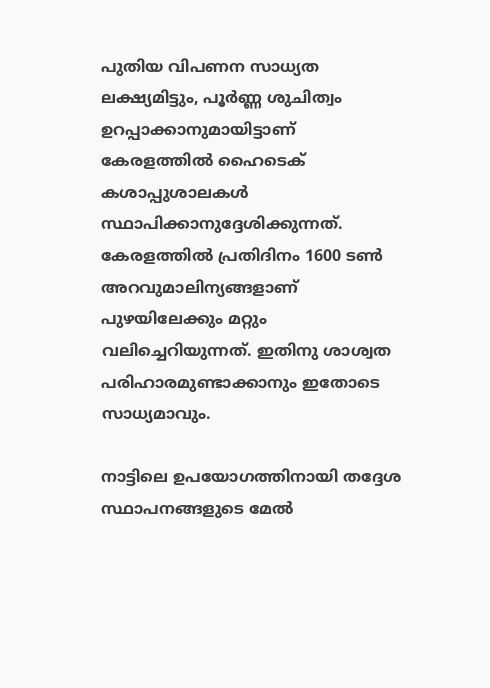പുതിയ വിപണന സാധ്യത ലക്ഷ്യമിട്ടും, പൂര്‍ണ്ണ ശുചിത്വം ഉറപ്പാക്കാനുമായിട്ടാണ് കേരളത്തില്‍ ഹൈടെക്‌ കശാപ്പുശാലകള്‍ സ്ഥാപിക്കാനുദ്ദേശിക്കുന്നത്‌. കേരളത്തില്‍ പ്രതിദിനം 1600 ടണ്‍ അറവുമാലിന്യങ്ങളാണ്‌ പുഴയിലേക്കും മറ്റും വലിച്ചെറിയുന്നത്‌. ഇതിനു ശാശ്വത പരിഹാരമുണ്ടാക്കാനും ഇതോടെ സാധ്യമാവും.

നാട്ടിലെ ഉപയോഗത്തിനായി തദ്ദേശ സ്ഥാപനങ്ങളുടെ മേല്‍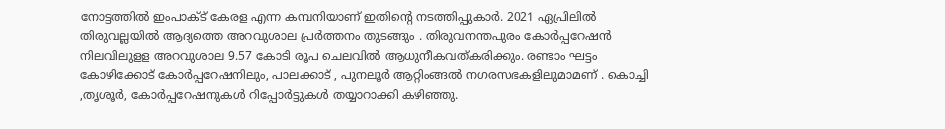നോട്ടത്തില്‍ ഇംപാക്ട്‌ കേരള എന്ന കമ്പനിയാണ്‌ ഇതിന്റെ നടത്തിപ്പുകാര്‍. 2021 ഏപ്രിലില്‍ തിരുവല്ലയില്‍ ആദ്യത്തെ അറവുശാല പ്രര്‍ത്തനം തുടങ്ങും . തിരുവനന്തപുരം കോര്‍പ്പറേഷന്‍ നിലവിലുളള അറവുശാല 9.57 കോടി രൂപ ചെലവില്‍ ആധുനീകവത്‌കരിക്കും. രണ്ടാം ഘട്ടം കോഴിക്കോട്‌ കോര്‍പ്പറേഷനിലും, പാലക്കാട്‌ , പുനലൂര്‍ ആറ്റിംങ്ങല്‍ നഗരസഭകളിലുമാമണ്‌ . കൊച്ചി ,തൃശൂര്‍, കോര്‍പ്പറേഷനുകള്‍ റിപ്പോര്‍ട്ടുകള്‍ തയ്യാറാക്കി കഴിഞ്ഞു.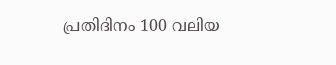പ്രതിദിനം 100 വലിയ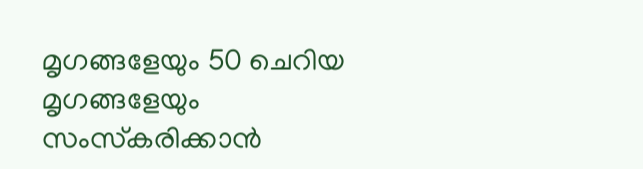മൃഗങ്ങളേയും 50 ചെറിയ മൃഗങ്ങളേയും സംസ്‌കരിക്കാന്‍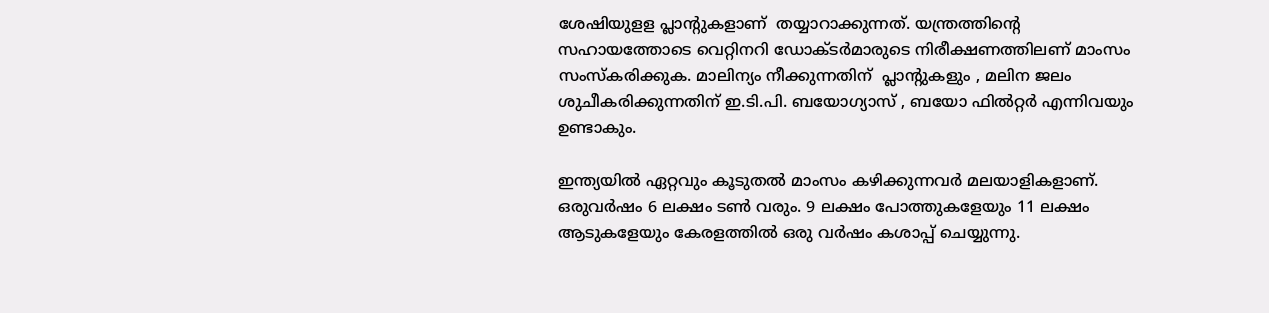ശേഷിയുളള പ്ലാന്‍റുകളാണ് ‌ തയ്യാറാക്കുന്നത്‌. യന്ത്രത്തിന്റെ സഹായത്തോടെ വെറ്റിനറി ഡോക്ടര്‍മാരുടെ നിരീക്ഷണത്തിലണ്‌ മാംസം സംസ്‌കരിക്കുക. മാലിന്യം നീക്കുന്നതിന്‌  പ്ലാന്‍റുകളും , മലിന ജലം ശുചീകരിക്കുന്നതിന്‌ ഇ.ടി.പി. ബയോഗ്യാസ്‌ , ബയോ ഫില്‍റ്റര്‍ എന്നിവയും ഉണ്ടാകും.

ഇന്ത്യയില്‍ ഏറ്റവും കൂടുതല്‍ മാംസം കഴിക്കുന്നവര്‍ മലയാളികളാണ്‌. ഒരുവര്‍ഷം 6 ലക്ഷം ടണ്‍ വരും. 9 ലക്ഷം പോത്തുകളേയും 11 ലക്ഷം ആടുകളേയും കേരളത്തില്‍ ഒരു വര്‍ഷം കശാപ്പ്‌ ചെയ്യുന്നു.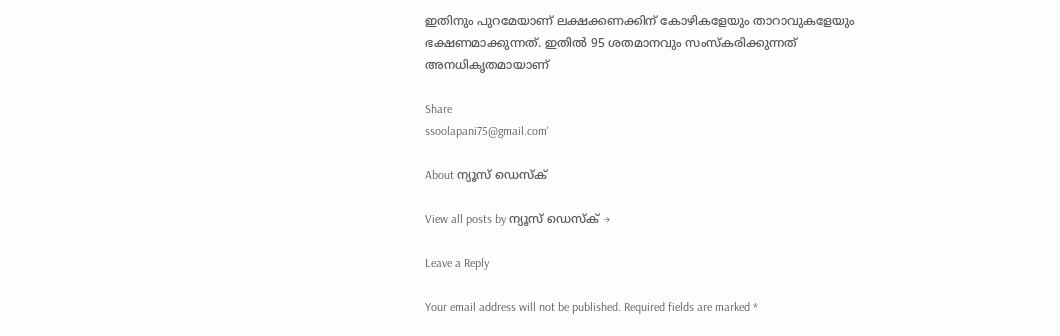ഇതിനും പുറമേയാണ്‌ ലക്ഷക്കണക്കിന്‌ കോഴികളേയും താറാവുകളേയും ഭക്ഷണമാക്കുന്നത്‌. ഇതില്‍ 95 ശതമാനവും സംസ്‌കരിക്കുന്നത്‌ അനധികൃതമായാണ്‌

Share
ssoolapani75@gmail.com'

About ന്യൂസ് ഡെസ്ക്

View all posts by ന്യൂസ് ഡെസ്ക് →

Leave a Reply

Your email address will not be published. Required fields are marked *